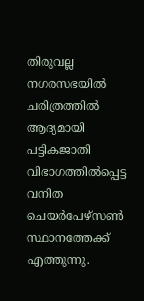തിരുവല്ല നഗരസഭയില്‍ ചരിത്രത്തില്‍ ആദ്യമായി പട്ടികജാതി വിഭാഗത്തില്‍പ്പെട്ട വനിത ചെയർപേഴ്സൺ സ്ഥാനത്തേക്ക് എത്തുന്നു.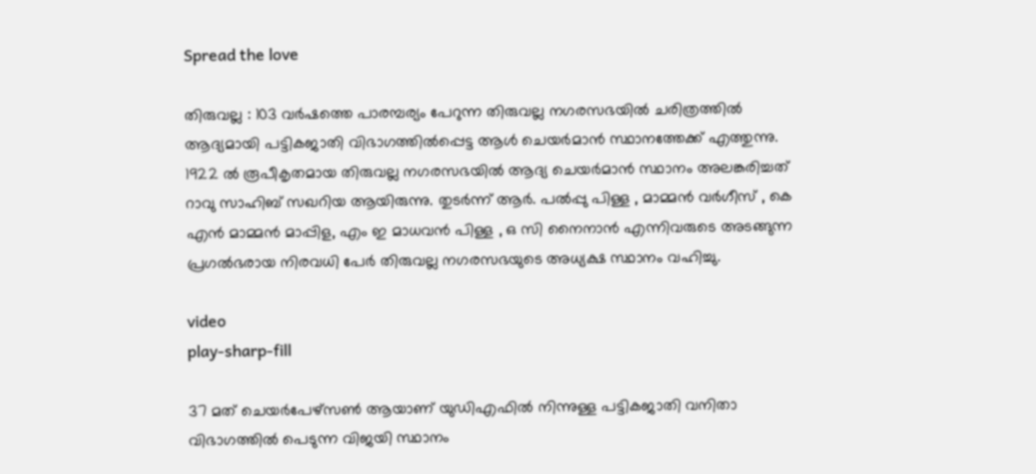Spread the love

തിരുവല്ല : 103 വർഷത്തെ പാരമ്പര്യം പേറുന്ന തിരുവല്ല നഗരസഭയില്‍ ചരിത്രത്തില്‍ ആദ്യമായി പട്ടികജാതി വിഭാഗത്തില്‍പ്പെട്ട ആള്‍ ചെയർമാൻ സ്ഥാനത്തേക്ക് എത്തുന്നു.
1922 ൽ രൂപീകൃതമായ തിരുവല്ല നഗരസഭയില്‍ ആദ്യ ചെയർമാൻ സ്ഥാനം അലങ്കരിച്ചത് റാവു സാഹിബ് സഖറിയ ആയിരുന്നു. തുടർന്ന് ആർ. പല്‍പ്പു പിള്ള , മാമ്മൻ വർഗീസ് , കെ എൻ മാമ്മൻ മാപ്പിള, എം ഇ മാധവൻ പിള്ള , ഒ സി നൈനാൻ എന്നിവരുടെ അടങ്ങുന്ന പ്രഗല്‍ഭരായ നിരവധി പേർ തിരുവല്ല നഗരസഭയുടെ അധ്യക്ഷ സ്ഥാനം വഹിച്ചു.

video
play-sharp-fill

37 മത് ചെയർപേഴ്സണ്‍ ആയാണ് യുഡിഎഫില്‍ നിന്നുള്ള പട്ടികജാതി വനിതാ വിഭാഗത്തില്‍ പെടുന്ന വിജയി സ്ഥാനം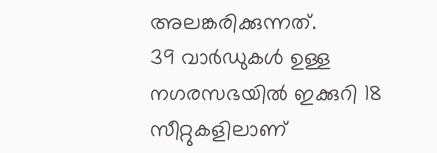അലങ്കരിക്കുന്നത്.
39 വാർഡുകള്‍ ഉള്ള നഗരസഭയില്‍ ഇക്കുറി 18 സീറ്റുകളിലാണ്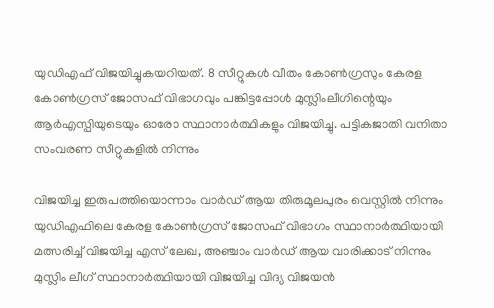യുഡിഎഫ് വിജയിച്ചുകയറിയത്. 8 സീറ്റുകള്‍ വീതം കോണ്‍ഗ്രസും കേരള കോണ്‍ഗ്രസ് ജോസഫ് വിഭാഗവും പങ്കിട്ടപ്പോള്‍ മുസ്ലിംലീഗിന്റെയും ആർഎസ്പിയുടെയും ഓരോ സ്ഥാനാർത്ഥികളും വിജയിച്ചു. പട്ടികജാതി വനിതാ സംവരണ സീറ്റുകളില്‍ നിന്നും

വിജയിച്ച ഇരുപത്തിയൊന്നാം വാർഡ് ആയ തിരുമൂലപുരം വെസ്റ്റില്‍ നിന്നും യുഡിഎഫിലെ കേരള കോണ്‍ഗ്രസ് ജോസഫ് വിഭാഗം സ്ഥാനാർത്ഥിയായി മത്സരിച്ച്‌ വിജയിച്ച എസ് ലേഖ, അഞ്ചാം വാർഡ് ആയ വാരിക്കാട് നിന്നും മുസ്ലിം ലീഗ് സ്ഥാനാർത്ഥിയായി വിജയിച്ച വിദ്യ വിജയൻ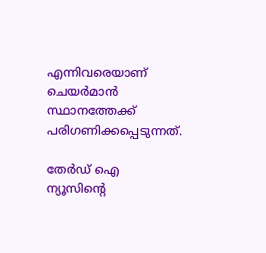എന്നിവരെയാണ് ചെയർമാൻ സ്ഥാനത്തേക്ക് പരിഗണിക്കപ്പെടുന്നത്.

തേർഡ് ഐ ന്യൂസിന്റെ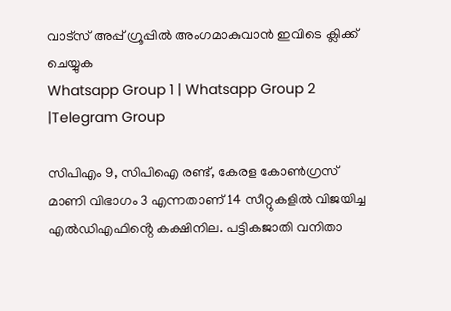വാട്സ് അപ്പ് ഗ്രൂപ്പിൽ അംഗമാകുവാൻ ഇവിടെ ക്ലിക്ക് ചെയ്യുക
Whatsapp Group 1 | Whatsapp Group 2 |Telegram Group

സിപിഎം 9, സിപിഐ രണ്ട്, കേരള കോണ്‍ഗ്രസ് മാണി വിഭാഗം 3 എന്നതാണ് 14 സീറ്റുകളില്‍ വിജയിച്ച എല്‍ഡിഎഫിൻ്റെ കക്ഷിനില. പട്ടികജാതി വനിതാ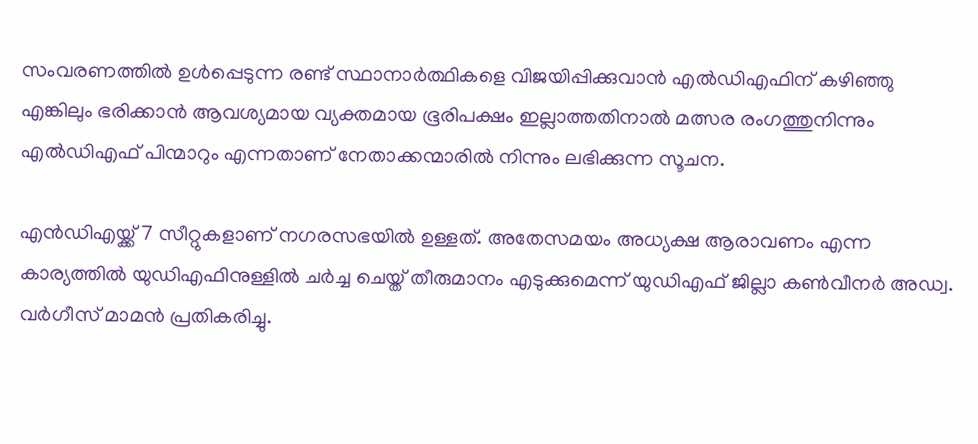സംവരണത്തില്‍ ഉള്‍പ്പെടുന്ന രണ്ട് സ്ഥാനാർത്ഥികളെ വിജയിപ്പിക്കുവാൻ എല്‍ഡിഎഫിന് കഴിഞ്ഞു എങ്കിലും ഭരിക്കാൻ ആവശ്യമായ വ്യക്തമായ ഭൂരിപക്ഷം ഇല്ലാത്തതിനാല്‍ മത്സര രംഗത്തുനിന്നും എല്‍ഡിഎഫ് പിന്മാറും എന്നതാണ് നേതാക്കന്മാരില്‍ നിന്നും ലഭിക്കുന്ന സൂചന.

എൻഡിഎയ്ക്ക് 7 സീറ്റുകളാണ് നഗരസഭയില്‍ ഉള്ളത്. അതേസമയം അധ്യക്ഷ ആരാവണം എന്ന കാര്യത്തില്‍ യുഡിഎഫിനുള്ളില്‍ ചർച്ച ചെയ്ത് തീരുമാനം എടുക്കുമെന്ന് യുഡിഎഫ് ജില്ലാ കണ്‍വീനർ അഡ്വ. വർഗീസ് മാമൻ പ്രതികരിച്ചു.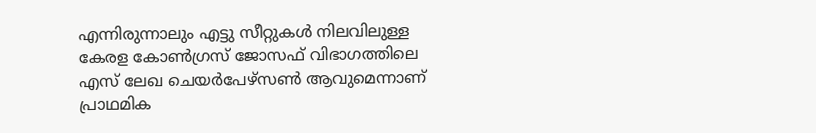എന്നിരുന്നാലും എട്ടു സീറ്റുകള്‍ നിലവിലുള്ള കേരള കോണ്‍ഗ്രസ് ജോസഫ് വിഭാഗത്തിലെ എസ് ലേഖ ചെയർപേഴ്സണ്‍ ആവുമെന്നാണ് പ്രാഥമിക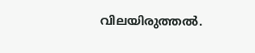വിലയിരുത്തല്‍.